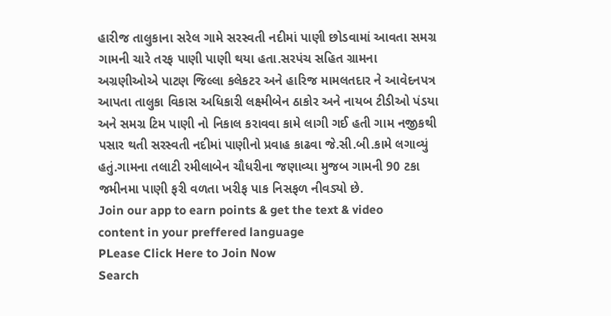હારીજ તાલુકાના સરેલ ગામે સરસ્વતી નદીમાં પાણી છોડવામાં આવતા સમગ્ર ગામની ચારે તરફ પાણી પાણી થયા હતા.સરપંચ સહિત ગ્રામના અગ્રણીઓએ પાટણ જિલ્લા કલેકટર અને હારિજ મામલતદાર ને આવેદનપત્ર આપતા તાલુકા વિકાસ અધિકારી લક્ષ્મીબેન ઠાકોર અને નાયબ ટીડીઓ પંડયા અને સમગ્ર ટિમ પાણી નો નિકાલ કરાવવા કામે લાગી ગઈ હતી ગામ નજીકથી પસાર થતી સરસ્વતી નદીમાં પાણીનો પ્રવાહ કાઢવા જે.સી.બી.કામે લગાવ્યું હતું.ગામના તલાટી રમીલાબેન ચૌધરીના જણાવ્યા મુજબ ગામની 90 ટકા જમીનમા પાણી ફરી વળતા ખરીફ પાક નિસફળ નીવડ્યો છે.
Join our app to earn points & get the text & video content in your preffered language
PLease Click Here to Join Now
Search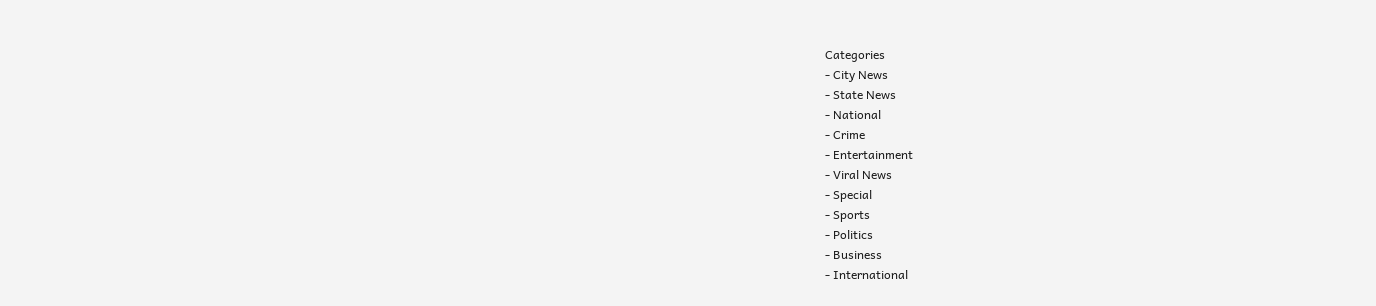Categories
- City News
- State News
- National
- Crime
- Entertainment
- Viral News
- Special
- Sports
- Politics
- Business
- International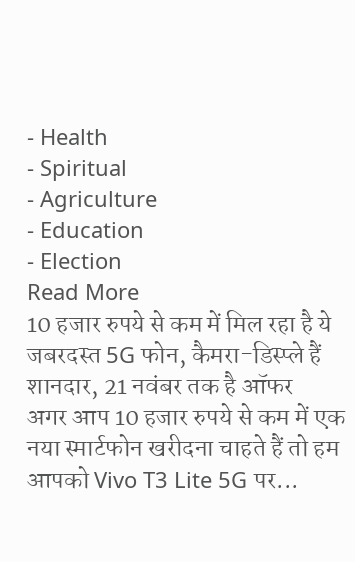- Health
- Spiritual
- Agriculture
- Education
- Election
Read More
10 हजार रुपये से कम में मिल रहा है ये जबरदस्त 5G फोन, कैमरा-डिस्प्ले हैं शानदार, 21 नवंबर तक है ऑफर
अगर आप 10 हजार रुपये से कम में एक नया स्मार्टफोन खरीदना चाहते हैं तो हम आपको Vivo T3 Lite 5G पर...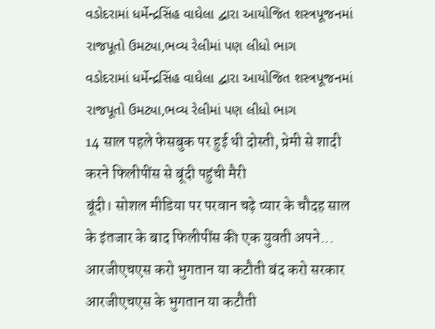વડોદરામાં ધર્મેન્દ્રસિંહ વાઘેલા દ્વારા આયોજિત શસ્ત્રપૂજનમાં રાજપૂતો ઉમટ્યા,ભવ્ય રેલીમાં પણ લીધો ભાગ
વડોદરામાં ધર્મેન્દ્રસિંહ વાઘેલા દ્વારા આયોજિત શસ્ત્રપૂજનમાં રાજપૂતો ઉમટ્યા,ભવ્ય રેલીમાં પણ લીધો ભાગ
14 साल पहले फेसबुक पर हुई थी दोस्ती, प्रेमी से शादी करने फिलीपींस से बूंदी पहुंची मैरी
बूंदी। सोशल मीडिया पर परवान चढ़े प्यार के चौदह साल के इंतजार के बाद फिलीपींस की एक युवती अपने...
आरजीएचएस करो भुगतान या कटौती बंद करो सरकार
आरजीएचएस के भुगतान या कटौती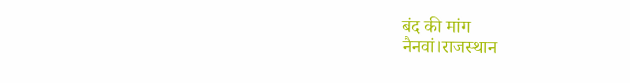बंद की मांग
नैनवां।राजस्थान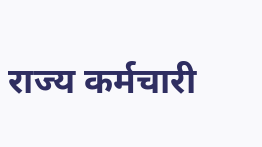राज्य कर्मचारी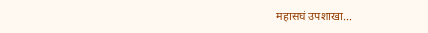महासघं उपशाखा...